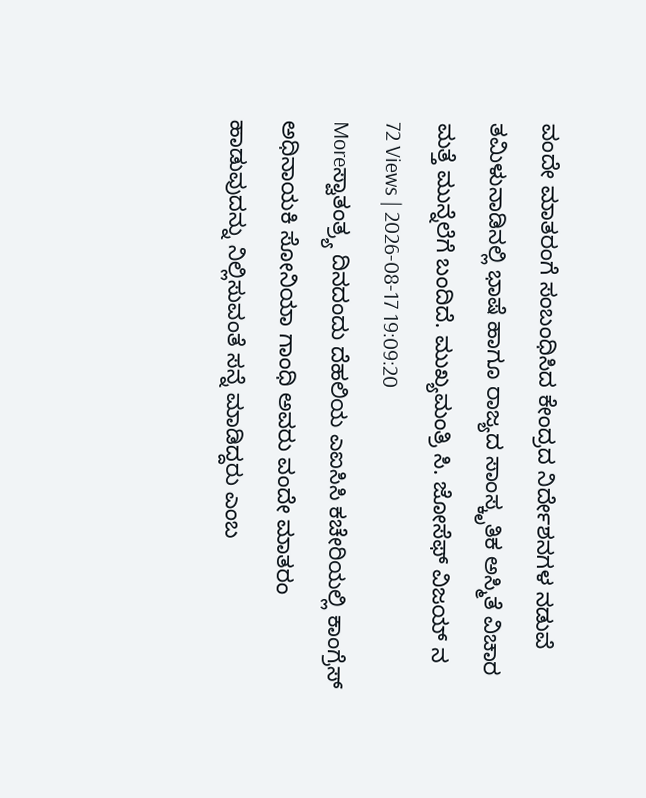ವಂದೇ ಮಾತರಂಗೆ ಸಂಬಂಧಿಸಿದ ಕೇಂದ್ರದ ನಿರ್ದೇಶನಗಳ ನಡುವೆ ತಮಿಳುನಾಡಿನಲ್ಲಿ ಭಾಷೆ ಹಾಗೂ ರಾಜ್ಯದ ಸಾಂಸ್ಕೃತಿಕ ಅಸ್ಮಿತೆ ವಿಚಾರ ಮತ್ತೆ ಮುನ್ನೆಲೆಗೆ ಬಂದಿದೆ. ಮುಖ್ಯಮಂತ್ರಿ ಸಿ. ಜೋಸೆಫ್ ವಿಜಯ್ ನ
72 Views | 2026-08-17 19:09:20
Moreಸ್ವಾತಂತ್ರ್ಯ ದಿನದಂದು ದೆಹಲಿಯ ಎಐಸಿಸಿ ಕಚೇರಿಯಲ್ಲಿ ಕಾಂಗ್ರೆಸ್ ಅಧಿನಾಯಕಿ ಸೋನಿಯಾ ಗಾಂಧಿ ಅವರು ವಂದೇ ಮಾತರಂ ಹಾಡುವುದನ್ನು ನಿಲ್ಲಿಸುವಂತೆ ಸನ್ನೆ ಮಾಡಿದ್ದರು ಎಂಬ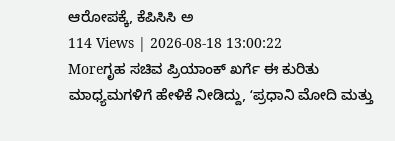ಆರೋಪಕ್ಕೆ, ಕೆಪಿಸಿಸಿ ಅ
114 Views | 2026-08-18 13:00:22
Moreಗೃಹ ಸಚಿವ ಪ್ರಿಯಾಂಕ್ ಖರ್ಗೆ ಈ ಕುರಿತು ಮಾಧ್ಯಮಗಳಿಗೆ ಹೇಳಿಕೆ ನೀಡಿದ್ದು, ʻಪ್ರಧಾನಿ ಮೋದಿ ಮತ್ತು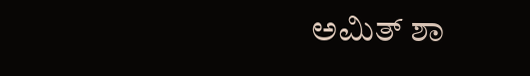ಅಮಿತ್ ಶಾ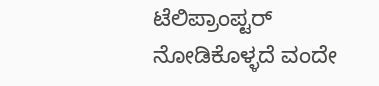ಟೆಲಿಪ್ರಾಂಪ್ಟರ್ ನೋಡಿಕೊಳ್ಳದೆ ವಂದೇ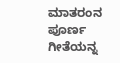ಮಾತರಂನ ಪೂರ್ಣ ಗೀತೆಯನ್ನ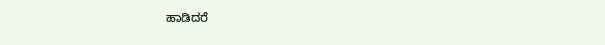ಹಾಡಿದರೆ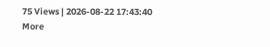75 Views | 2026-08-22 17:43:40
More